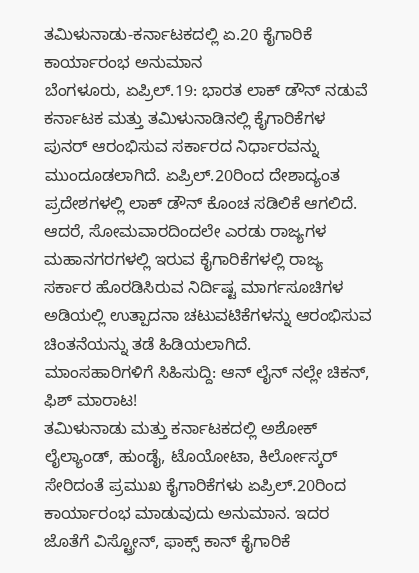ತಮಿಳುನಾಡು-ಕರ್ನಾಟಕದಲ್ಲಿ ಏ.20 ಕೈಗಾರಿಕೆ ಕಾರ್ಯಾರಂಭ ಅನುಮಾನ
ಬೆಂಗಳೂರು, ಏಪ್ರಿಲ್.19: ಭಾರತ ಲಾಕ್ ಡೌನ್ ನಡುವೆ ಕರ್ನಾಟಕ ಮತ್ತು ತಮಿಳುನಾಡಿನಲ್ಲಿ ಕೈಗಾರಿಕೆಗಳ ಪುನರ್ ಆರಂಭಿಸುವ ಸರ್ಕಾರದ ನಿರ್ಧಾರವನ್ನು ಮುಂದೂಡಲಾಗಿದೆ. ಏಪ್ರಿಲ್.20ರಿಂದ ದೇಶಾದ್ಯಂತ ಪ್ರದೇಶಗಳಲ್ಲಿ ಲಾಕ್ ಡೌನ್ ಕೊಂಚ ಸಡಿಲಿಕೆ ಆಗಲಿದೆ.
ಆದರೆ, ಸೋಮವಾರದಿಂದಲೇ ಎರಡು ರಾಜ್ಯಗಳ ಮಹಾನಗರಗಳಲ್ಲಿ ಇರುವ ಕೈಗಾರಿಕೆಗಳಲ್ಲಿ ರಾಜ್ಯ ಸರ್ಕಾರ ಹೊರಡಿಸಿರುವ ನಿರ್ದಿಷ್ಟ ಮಾರ್ಗಸೂಚಿಗಳ ಅಡಿಯಲ್ಲಿ ಉತ್ಪಾದನಾ ಚಟುವಟಿಕೆಗಳನ್ನು ಆರಂಭಿಸುವ ಚಿಂತನೆಯನ್ನು ತಡೆ ಹಿಡಿಯಲಾಗಿದೆ.
ಮಾಂಸಹಾರಿಗಳಿಗೆ ಸಿಹಿಸುದ್ದಿ: ಆನ್ ಲೈನ್ ನಲ್ಲೇ ಚಿಕನ್, ಫಿಶ್ ಮಾರಾಟ!
ತಮಿಳುನಾಡು ಮತ್ತು ಕರ್ನಾಟಕದಲ್ಲಿ ಅಶೋಕ್ ಲೈಲ್ಯಾಂಡ್, ಹುಂಡೈ, ಟೊಯೋಟಾ, ಕಿರ್ಲೋಸ್ಕರ್ ಸೇರಿದಂತೆ ಪ್ರಮುಖ ಕೈಗಾರಿಕೆಗಳು ಏಪ್ರಿಲ್.20ರಿಂದ ಕಾರ್ಯಾರಂಭ ಮಾಡುವುದು ಅನುಮಾನ. ಇದರ ಜೊತೆಗೆ ವಿಸ್ಟ್ರೋನ್, ಫಾಕ್ಸ್ ಕಾನ್ ಕೈಗಾರಿಕೆ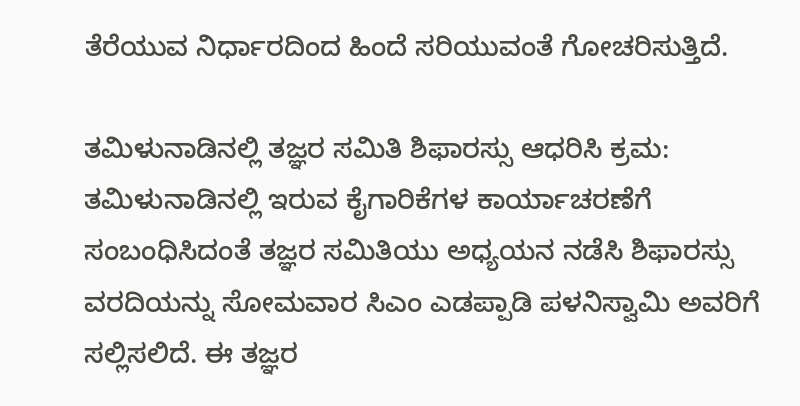ತೆರೆಯುವ ನಿರ್ಧಾರದಿಂದ ಹಿಂದೆ ಸರಿಯುವಂತೆ ಗೋಚರಿಸುತ್ತಿದೆ.

ತಮಿಳುನಾಡಿನಲ್ಲಿ ತಜ್ಞರ ಸಮಿತಿ ಶಿಫಾರಸ್ಸು ಆಧರಿಸಿ ಕ್ರಮ:
ತಮಿಳುನಾಡಿನಲ್ಲಿ ಇರುವ ಕೈಗಾರಿಕೆಗಳ ಕಾರ್ಯಾಚರಣೆಗೆ ಸಂಬಂಧಿಸಿದಂತೆ ತಜ್ಞರ ಸಮಿತಿಯು ಅಧ್ಯಯನ ನಡೆಸಿ ಶಿಫಾರಸ್ಸು ವರದಿಯನ್ನು ಸೋಮವಾರ ಸಿಎಂ ಎಡಪ್ಪಾಡಿ ಪಳನಿಸ್ವಾಮಿ ಅವರಿಗೆ ಸಲ್ಲಿಸಲಿದೆ. ಈ ತಜ್ಞರ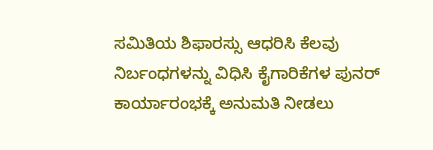ಸಮಿತಿಯ ಶಿಫಾರಸ್ಸು ಆಧರಿಸಿ ಕೆಲವು ನಿರ್ಬಂಧಗಳನ್ನು ವಿಧಿಸಿ ಕೈಗಾರಿಕೆಗಳ ಪುನರ್ ಕಾರ್ಯಾರಂಭಕ್ಕೆ ಅನುಮತಿ ನೀಡಲು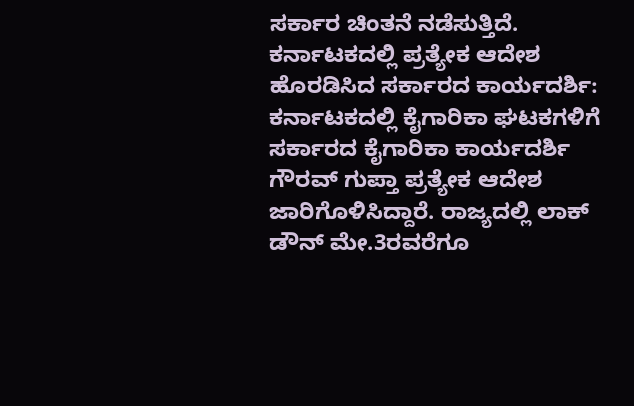ಸರ್ಕಾರ ಚಿಂತನೆ ನಡೆಸುತ್ತಿದೆ.
ಕರ್ನಾಟಕದಲ್ಲಿ ಪ್ರತ್ಯೇಕ ಆದೇಶ ಹೊರಡಿಸಿದ ಸರ್ಕಾರದ ಕಾರ್ಯದರ್ಶಿ:
ಕರ್ನಾಟಕದಲ್ಲಿ ಕೈಗಾರಿಕಾ ಘಟಕಗಳಿಗೆ ಸರ್ಕಾರದ ಕೈಗಾರಿಕಾ ಕಾರ್ಯದರ್ಶಿ ಗೌರವ್ ಗುಪ್ತಾ ಪ್ರತ್ಯೇಕ ಆದೇಶ ಜಾರಿಗೊಳಿಸಿದ್ದಾರೆ. ರಾಜ್ಯದಲ್ಲಿ ಲಾಕ್ ಡೌನ್ ಮೇ.3ರವರೆಗೂ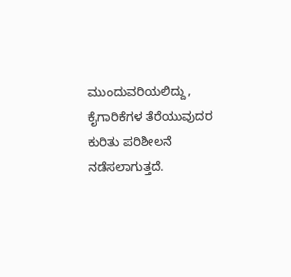ಮುಂದುವರಿಯಲಿದ್ದು, ಕೈಗಾರಿಕೆಗಳ ತೆರೆಯುವುದರ ಕುರಿತು ಪರಿಶೀಲನೆ ನಡೆಸಲಾಗುತ್ತದೆ.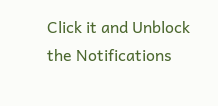Click it and Unblock the Notifications